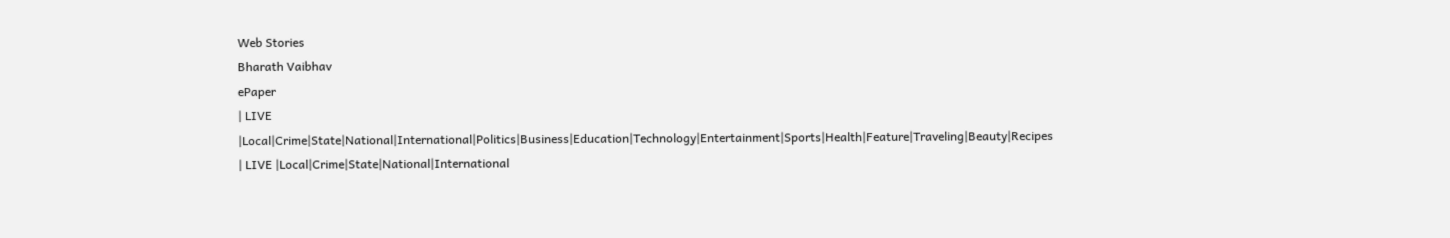Web Stories
Bharath Vaibhav
ePaper
| LIVE |Local|Crime|State|National|International|Politics|Business|Education|Technology|Entertainment|Sports|Health|Feature|Traveling|Beauty|Recipes
| LIVE |Local|Crime|State|National|International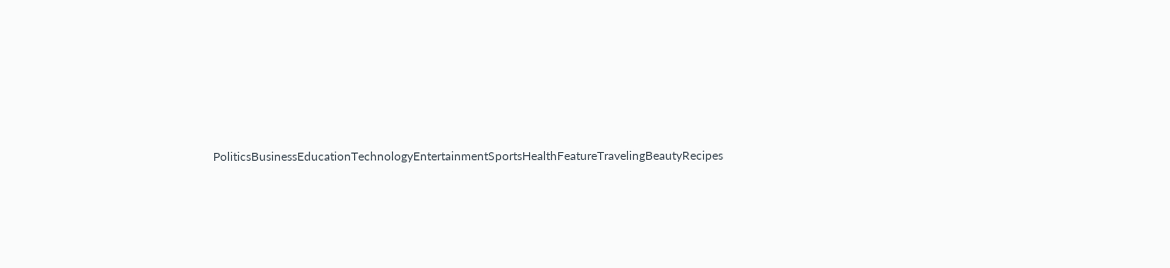PoliticsBusinessEducationTechnologyEntertainmentSportsHealthFeatureTravelingBeautyRecipes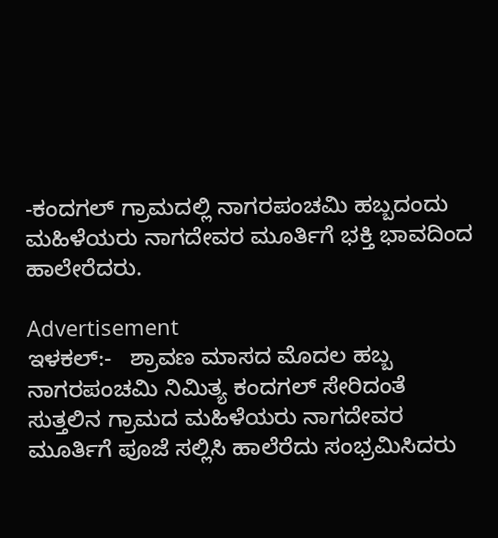-ಕಂದಗಲ್ ಗ್ರಾಮದಲ್ಲಿ ನಾಗರಪಂಚಮಿ ಹಬ್ಬದಂದು ಮಹಿಳೆಯರು ನಾಗದೇವರ ಮೂರ್ತಿಗೆ ಭಕ್ತಿ ಭಾವದಿಂದ ಹಾಲೇರೆದರು.

Advertisement
ಇಳಕಲ್:-   ಶ್ರಾವಣ ಮಾಸದ ಮೊದಲ ಹಬ್ಬ ನಾಗರಪಂಚಮಿ ನಿಮಿತ್ಯ ಕಂದಗಲ್ ಸೇರಿದಂತೆ ಸುತ್ತಲಿನ ಗ್ರಾಮದ ಮಹಿಳೆಯರು ನಾಗದೇವರ ಮೂರ್ತಿಗೆ ಪೂಜೆ ಸಲ್ಲಿಸಿ ಹಾಲೆರೆದು ಸಂಭ್ರಮಿಸಿದರು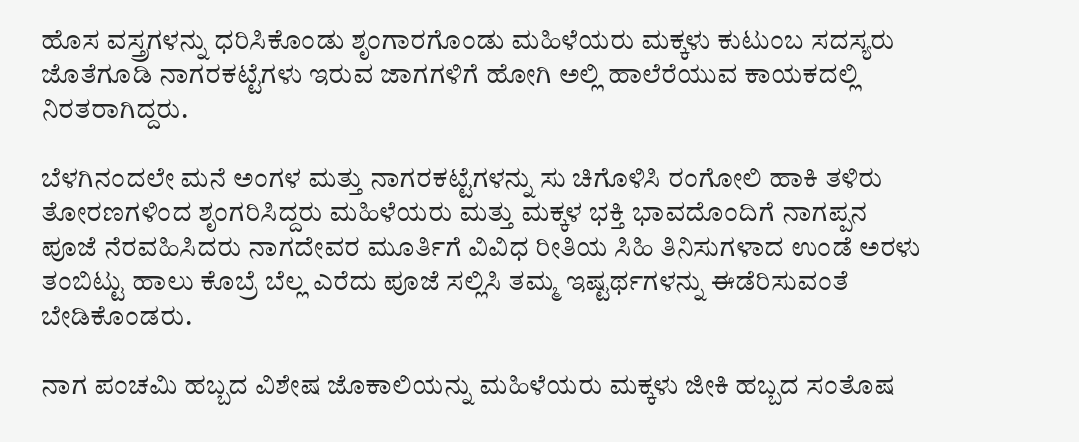ಹೊಸ ವಸ್ತ್ರಗಳನ್ನು ಧರಿಸಿಕೊಂಡು ಶೃಂಗಾರಗೊಂಡು ಮಹಿಳೆಯರು ಮಕ್ಕಳು ಕುಟುಂಬ ಸದಸ್ಯರು ಜೊತೆಗೂಡಿ ನಾಗರಕಟ್ಟೆಗಳು ಇರುವ ಜಾಗಗಳಿಗೆ ಹೋಗಿ ಅಲ್ಲಿ ಹಾಲೆರೆಯುವ ಕಾಯಕದಲ್ಲಿ ನಿರತರಾಗಿದ್ದರು.

ಬೆಳಗಿನಂದಲೇ ಮನೆ ಅಂಗಳ ಮತ್ತು ನಾಗರಕಟ್ಟೆಗಳನ್ನು ಸು ಚಿಗೊಳಿಸಿ ರಂಗೋಲಿ ಹಾಕಿ ತಳಿರು ತೋರಣಗಳಿಂದ ಶೃಂಗರಿಸಿದ್ದರು ಮಹಿಳೆಯರು ಮತ್ತು ಮಕ್ಕಳ ಭಕ್ತಿ ಭಾವದೊಂದಿಗೆ ನಾಗಪ್ಪನ ಪೂಜೆ ನೆರವಹಿಸಿದರು ನಾಗದೇವರ ಮೂರ್ತಿಗೆ ವಿವಿಧ ರೀತಿಯ ಸಿಹಿ ತಿನಿಸುಗಳಾದ ಉಂಡೆ ಅರಳು ತಂಬಿಟ್ಟು ಹಾಲು ಕೊಬ್ರೆ ಬೆಲ್ಲ ಎರೆದು ಪೂಜೆ ಸಲ್ಲಿಸಿ ತಮ್ಮ ಇಷ್ಟರ್ಥಗಳನ್ನು ಈಡೆರಿಸುವಂತೆ ಬೇಡಿಕೊಂಡರು.

ನಾಗ ಪಂಚಮಿ ಹಬ್ಬದ ವಿಶೇಷ ಜೊಕಾಲಿಯನ್ನು ಮಹಿಳೆಯರು ಮಕ್ಕಳು ಜೀಕಿ ಹಬ್ಬದ ಸಂತೊಷ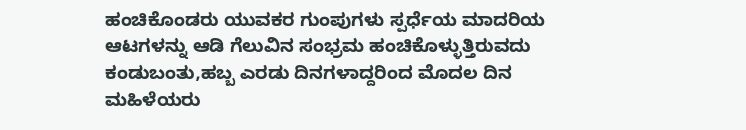ಹಂಚಿಕೊಂಡರು ಯುವಕರ ಗುಂಪುಗಳು ಸ್ಪರ್ಧೆಯ ಮಾದರಿಯ ಆಟಗಳನ್ನು ಆಡಿ ಗೆಲುವಿನ ಸಂಭ್ರಮ ಹಂಚಿಕೊಳ್ಳುತ್ತಿರುವದು ಕಂಡುಬಂತು,ಹಬ್ಬ ಎರಡು ದಿನಗಳಾದ್ದರಿಂದ ಮೊದಲ ದಿನ ಮಹಿಳೆಯರು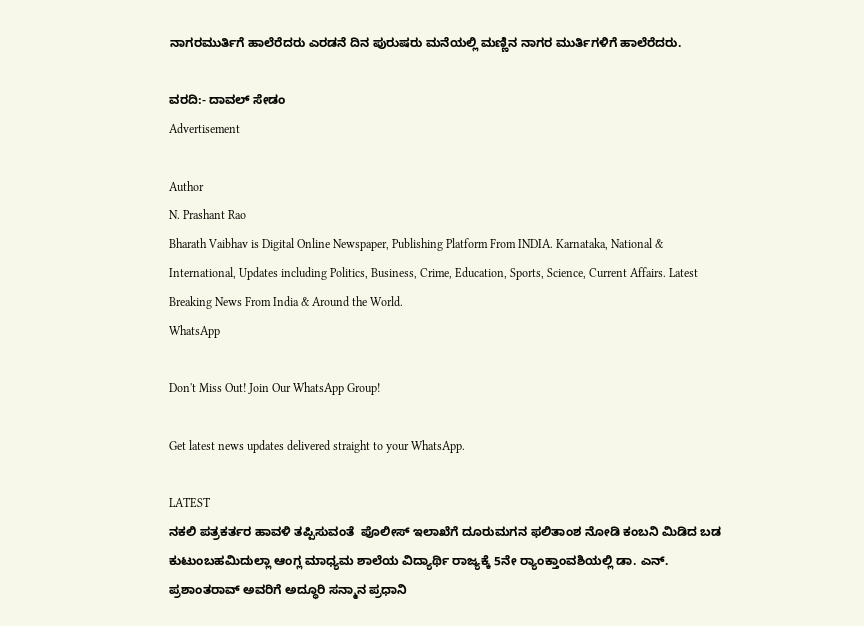ನಾಗರಮುರ್ತಿಗೆ ಹಾಲೆರೆದರು ಎರಡನೆ ದಿನ ಪುರುಷರು ಮನೆಯಲ್ಲಿ ಮಣ್ಣಿನ ನಾಗರ ಮುರ್ತಿಗಳಿಗೆ ಹಾಲೆರೆದರು.

ವರದಿ:- ದಾವಲ್ ಸೇಡಂ
Advertisement

Author
N. Prashant Rao
Bharath Vaibhav is Digital Online Newspaper, Publishing Platform From INDIA. Karnataka, National & International, Updates including Politics, Business, Crime, Education, Sports, Science, Current Affairs. Latest Breaking News From India & Around the World.
WhatsApp

Don't Miss Out! Join Our WhatsApp Group!

Get latest news updates delivered straight to your WhatsApp.

LATEST
ನಕಲಿ ಪತ್ರಕರ್ತರ ಹಾವಳಿ ತಪ್ಪಿಸುವಂತೆ  ಪೊಲೀಸ್ ಇಲಾಖೆಗೆ ದೂರುಮಗನ ಫಲಿತಾಂಶ ನೋಡಿ ಕಂಬನಿ ಮಿಡಿದ ಬಡ ಕುಟುಂಬಹಮಿದುಲ್ಲಾ ಆಂಗ್ಲ ಮಾಧ್ಯಮ ಶಾಲೆಯ ವಿದ್ಯಾರ್ಥಿ ರಾಜ್ಯಕ್ಕೆ 5ನೇ ರ್‍ಯಾಂಕ್ತಾಂವಶಿಯಲ್ಲಿ ಡಾ. ಎನ್. ಪ್ರಶಾಂತರಾವ್ ಅವರಿಗೆ ಅದ್ಧೂರಿ ಸನ್ಮಾನ ಪ್ರಧಾನಿ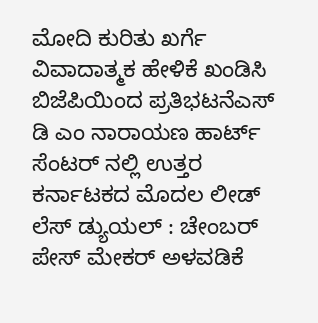ಮೋದಿ ಕುರಿತು ಖರ್ಗೆ ವಿವಾದಾತ್ಮಕ ಹೇಳಿಕೆ ಖಂಡಿಸಿ ಬಿಜೆಪಿಯಿಂದ ಪ್ರತಿಭಟನೆಎಸ್ ಡಿ ಎಂ ನಾರಾಯಣ ಹಾರ್ಟ್ ಸೆಂಟರ್ ನಲ್ಲಿ ಉತ್ತರ ಕರ್ನಾಟಕದ ಮೊದಲ ಲೀಡ್ ಲೆಸ್ ಡ್ಯುಯಲ್ : ಚೇಂಬರ್ ಪೇಸ್ ಮೇಕರ್ ಅಳವಡಿಕೆ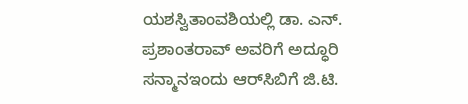ಯಶಸ್ವಿತಾಂವಶಿಯಲ್ಲಿ ಡಾ. ಎನ್. ಪ್ರಶಾಂತರಾವ್ ಅವರಿಗೆ ಅದ್ಧೂರಿ ಸನ್ಮಾನಇಂದು ಆರ್‌ಸಿಬಿಗೆ ಜಿ.ಟಿ.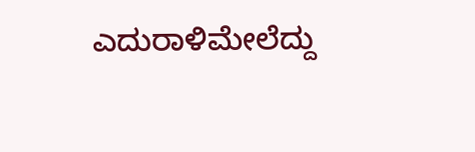ಎದುರಾಳಿಮೇಲೆದ್ದು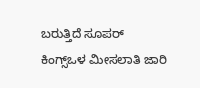ಬರುತ್ತಿದೆ ಸೂಪರ್ ಕಿಂಗ್ಸ್ಒಳ ಮೀಸಲಾತಿ ಜಾರಿ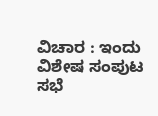ವಿಚಾರ : ಇಂದು ವಿಶೇಷ ಸಂಪುಟ ಸಭೆ